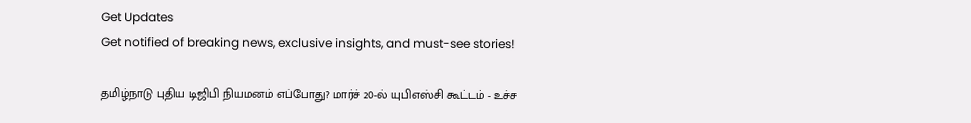Get Updates
Get notified of breaking news, exclusive insights, and must-see stories!

தமிழ்நாடு புதிய டிஜிபி நியமனம் எப்போது? மார்ச் 20-ல் யுபிஎஸ்சி கூட்டம் - உச்ச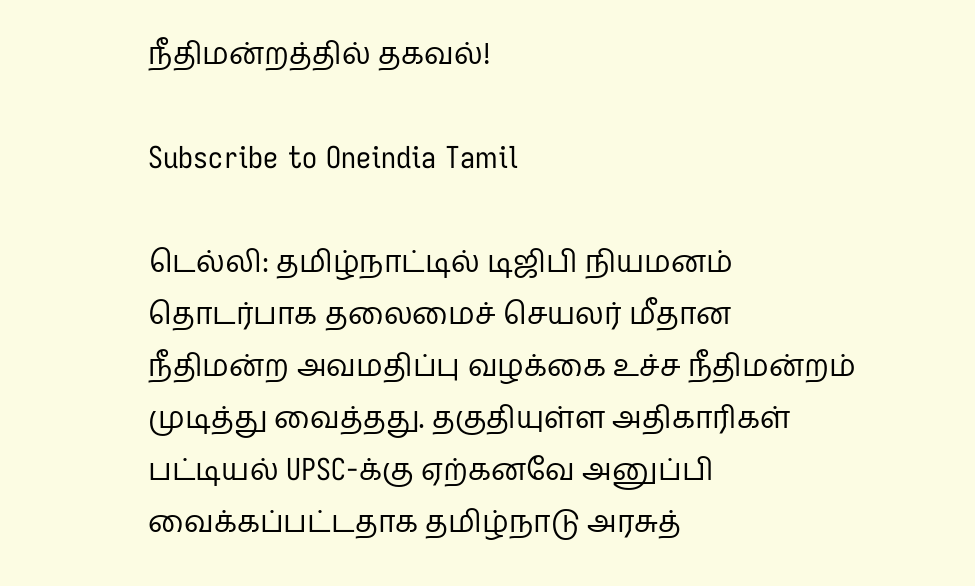நீதிமன்றத்தில் தகவல்!

Subscribe to Oneindia Tamil

டெல்லி: தமிழ்நாட்டில் டிஜிபி நியமனம் தொடர்பாக தலைமைச் செயலர் மீதான நீதிமன்ற அவமதிப்பு வழக்கை உச்ச நீதிமன்றம் முடித்து வைத்தது. தகுதியுள்ள அதிகாரிகள் பட்டியல் UPSC-க்கு ஏற்கனவே அனுப்பி வைக்கப்பட்டதாக தமிழ்நாடு அரசுத்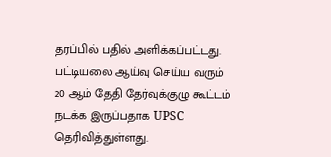தரப்பில் பதில் அளிக்கப்பட்டது. பட்டியலை ஆய்வு செய்ய வரும் 20 ஆம் தேதி தேர்வுக்குழு கூட்டம் நடக்க இருப்பதாக UPSC தெரிவித்துள்ளது.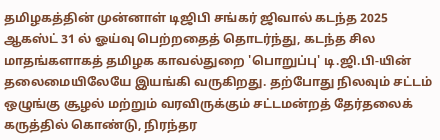தமிழகத்தின் முன்னாள் டிஜிபி சங்கர் ஜிவால் கடந்த 2025 ஆகஸ்ட் 31 ல் ஓய்வு பெற்றதைத் தொடர்ந்து, கடந்த சில மாதங்களாகத் தமிழக காவல்துறை 'பொறுப்பு' டி.ஜி.பி-யின் தலைமையிலேயே இயங்கி வருகிறது. தற்போது நிலவும் சட்டம் ஒழுங்கு சூழல் மற்றும் வரவிருக்கும் சட்டமன்றத் தேர்தலைக் கருத்தில் கொண்டு, நிரந்தர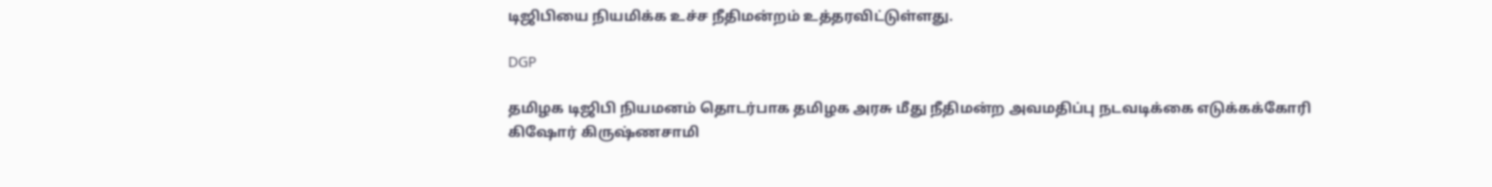டிஜிபியை நியமிக்க உச்ச நீதிமன்றம் உத்தரவிட்டுள்ளது.

DGP

தமிழக டிஜிபி நியமனம் தொடர்பாக தமிழக அரசு மீது நீதிமன்ற அவமதிப்பு நடவடிக்கை எடுக்கக்கோரி கிஷோர் கிருஷ்ணசாமி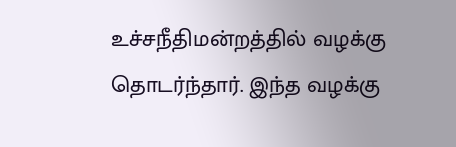உச்சநீதிமன்றத்தில் வழக்கு தொடர்ந்தார். இந்த வழக்கு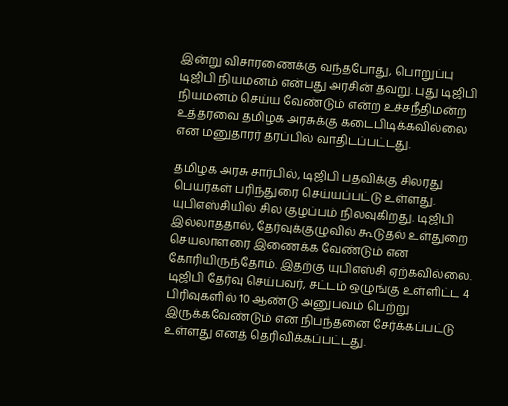இன்று விசாரணைக்கு வந்தபோது, பொறுப்பு டிஜிபி நியமனம் என்பது அரசின் தவறு. புது டிஜிபி நியமனம் செய்ய வேண்டும் என்ற உச்சநீதிமன்ற உத்தரவை தமிழக அரசுக்கு கடைபிடிக்கவில்லை என மனுதாரர் தரப்பில் வாதிடப்பட்டது.

தமிழக அரசு சார்பில், டிஜிபி பதவிக்கு சிலரது பெயர்கள் பரிந்துரை செய்யப்பட்டு உள்ளது. யுபிஎஸ்சியில் சில குழப்பம் நிலவுகிறது. டிஜிபி இல்லாததால், தேர்வுக்குழுவில் கூடுதல் உள்துறை செயலாளரை இணைக்க வேண்டும் என கோரியிருந்தோம். இதற்கு யுபிஎஸ்சி ஏற்கவில்லை. டிஜிபி தேர்வு செய்பவர், சட்டம் ஒழுங்கு உள்ளிட்ட 4 பிரிவுகளில் 10 ஆண்டு அனுபவம் பெற்று இருக்கவேண்டும் என நிபந்தனை சேர்க்கப்பட்டு உள்ளது எனத் தெரிவிக்கப்பட்டது.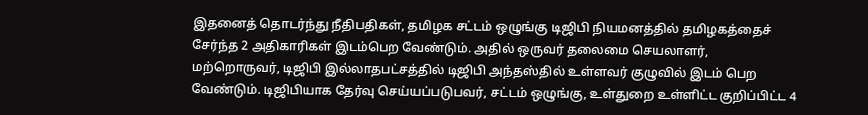இதனைத் தொடர்ந்து நீதிபதிகள், தமிழக சட்டம் ஒழுங்கு டிஜிபி நியமனத்தில் தமிழகத்தைச் சேர்ந்த 2 அதிகாரிகள் இடம்பெற வேண்டும். அதில் ஒருவர் தலைமை செயலாளர், மற்றொருவர், டிஜிபி இல்லாதபட்சத்தில் டிஜிபி அந்தஸ்தில் உள்ளவர் குழுவில் இடம் பெற வேண்டும். டிஜிபியாக தேர்வு செய்யப்படுபவர், சட்டம் ஒழுங்கு, உள்துறை உள்ளிட்ட குறிப்பிட்ட 4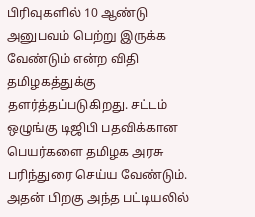பிரிவுகளில் 10 ஆண்டு அனுபவம் பெற்று இருக்க வேண்டும் என்ற விதி தமிழகத்துக்கு தளர்த்தப்படுகிறது. சட்டம் ஒழுங்கு டிஜிபி பதவிக்கான பெயர்களை தமிழக அரசு பரிந்துரை செய்ய வேண்டும். அதன் பிறகு அந்த பட்டியலில்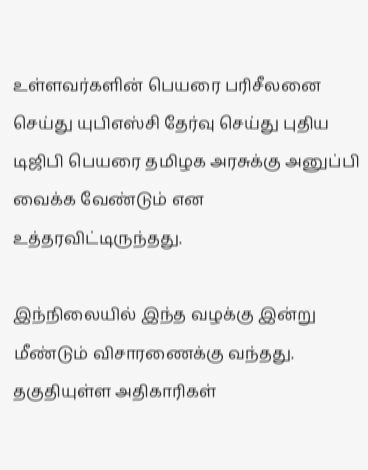உள்ளவர்களின் பெயரை பரிசீலனை செய்து யுபிஎஸ்சி தேர்வு செய்து புதிய டிஜிபி பெயரை தமிழக அரசுக்கு அனுப்பி வைக்க வேண்டும் என உத்தரவிட்டிருந்தது.

இந்நிலையில் இந்த வழக்கு இன்று மீண்டும் விசாரணைக்கு வந்தது. தகுதியுள்ள அதிகாரிகள்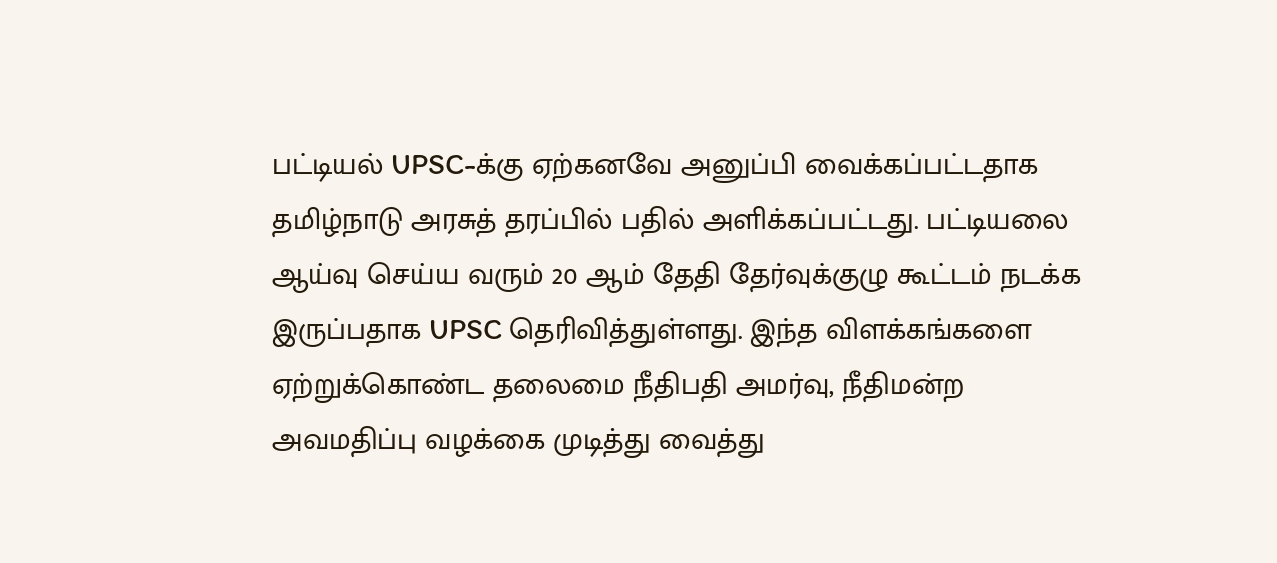பட்டியல் UPSC-க்கு ஏற்கனவே அனுப்பி வைக்கப்பட்டதாக தமிழ்நாடு அரசுத் தரப்பில் பதில் அளிக்கப்பட்டது. பட்டியலை ஆய்வு செய்ய வரும் 20 ஆம் தேதி தேர்வுக்குழு கூட்டம் நடக்க இருப்பதாக UPSC தெரிவித்துள்ளது. இந்த விளக்கங்களை ஏற்றுக்கொண்ட தலைமை நீதிபதி அமர்வு, நீதிமன்ற அவமதிப்பு வழக்கை முடித்து வைத்து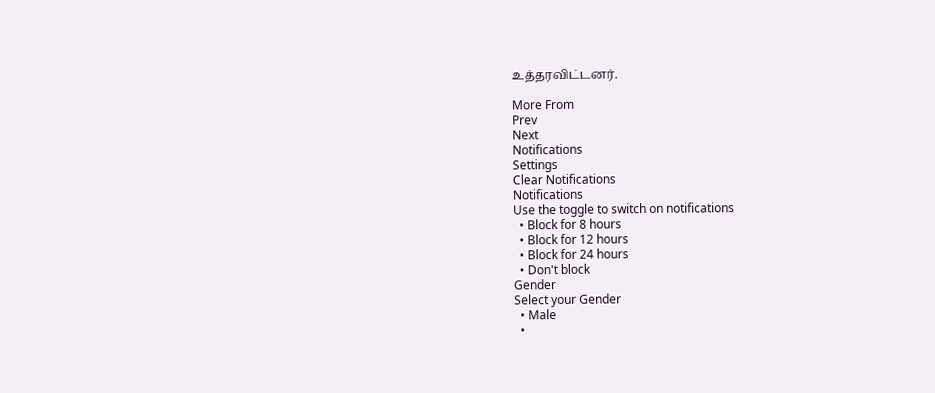உத்தரவிட்டனர்.

More From
Prev
Next
Notifications
Settings
Clear Notifications
Notifications
Use the toggle to switch on notifications
  • Block for 8 hours
  • Block for 12 hours
  • Block for 24 hours
  • Don't block
Gender
Select your Gender
  • Male
  •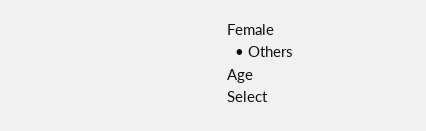Female
  • Others
Age
Select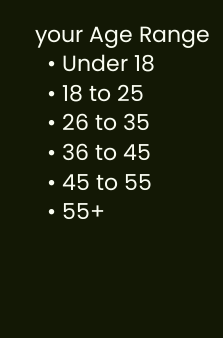your Age Range
  • Under 18
  • 18 to 25
  • 26 to 35
  • 36 to 45
  • 45 to 55
  • 55+